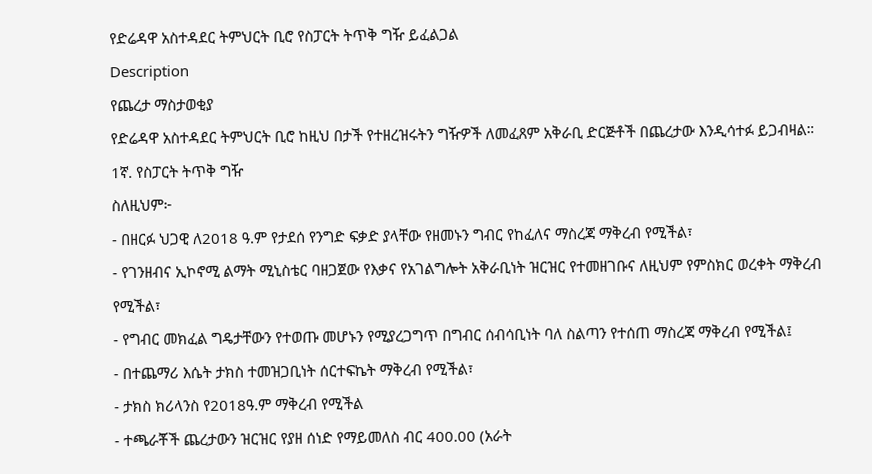የድሬዳዋ አስተዳደር ትምህርት ቢሮ የስፓርት ትጥቅ ግዥ ይፈልጋል
Description
የጨረታ ማስታወቂያ
የድሬዳዋ አስተዳደር ትምህርት ቢሮ ከዚህ በታች የተዘረዝሩትን ግዥዎች ለመፈጸም አቅራቢ ድርጅቶች በጨረታው እንዲሳተፉ ይጋብዛል።
1ኛ. የስፓርት ትጥቅ ግዥ
ስለዚህም፦
- በዘርፉ ህጋዊ ለ2018 ዓ.ም የታደሰ የንግድ ፍቃድ ያላቸው የዘመኑን ግብር የከፈለና ማስረጃ ማቅረብ የሚችል፣
- የገንዘብና ኢኮኖሚ ልማት ሚኒስቴር ባዘጋጀው የእቃና የአገልግሎት አቅራቢነት ዝርዝር የተመዘገቡና ለዚህም የምስክር ወረቀት ማቅረብ የሚችል፣
- የግብር መክፈል ግዴታቸውን የተወጡ መሆኑን የሚያረጋግጥ በግብር ሰብሳቢነት ባለ ስልጣን የተሰጠ ማስረጃ ማቅረብ የሚችል፤
- በተጨማሪ እሴት ታክስ ተመዝጋቢነት ሰርተፍኬት ማቅረብ የሚችል፣
- ታክስ ክሪላንስ የ2018ዓ.ም ማቅረብ የሚችል
- ተጫራቾች ጨረታውን ዝርዝር የያዘ ሰነድ የማይመለስ ብር 400.00 (አራት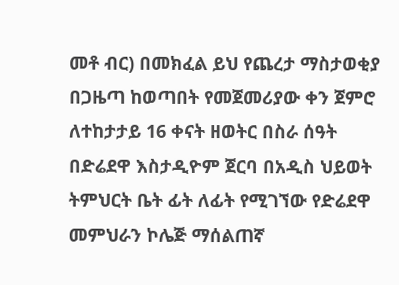መቶ ብር) በመክፈል ይህ የጨረታ ማስታወቂያ በጋዜጣ ከወጣበት የመጀመሪያው ቀን ጀምሮ ለተከታታይ 16 ቀናት ዘወትር በስራ ሰዓት በድሬደዋ እስታዲዮም ጀርባ በአዲስ ህይወት ትምህርት ቤት ፊት ለፊት የሚገኘው የድሬደዋ መምህራን ኮሌጅ ማሰልጠኛ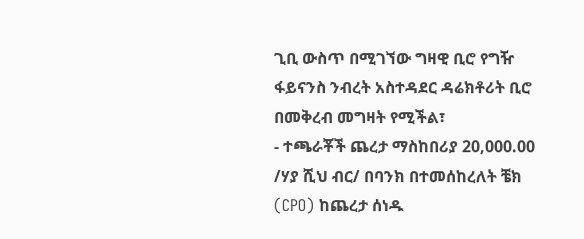ጊቢ ውስጥ በሚገኘው ግዛዊ ቢሮ የግዥ ፋይናንስ ንብረት አስተዳደር ዳሬክቶሪት ቢሮ በመቅረብ መግዛት የሚችል፣
- ተጫራቾች ጨረታ ማስከበሪያ 20,000.00 /ሃያ ሺህ ብር/ በባንክ በተመሰከረለት ቼክ (CPO) ከጨረታ ሰነዱ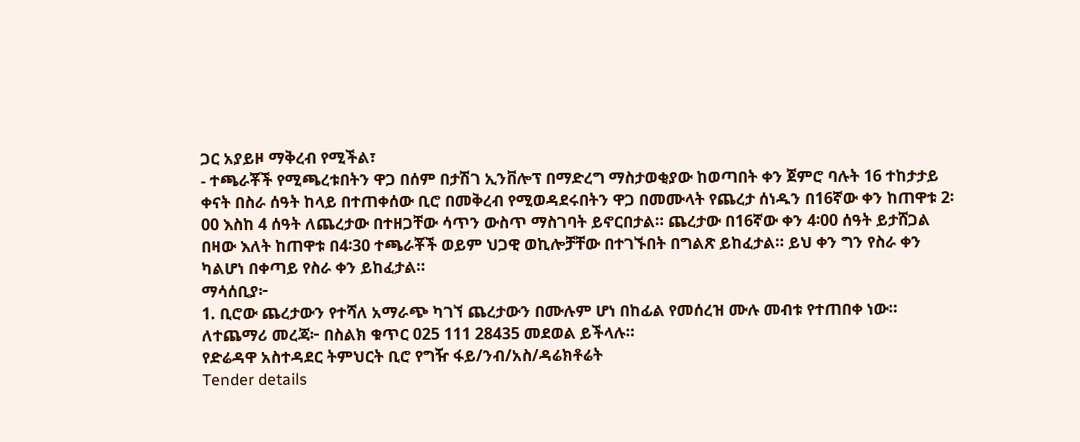ጋር አያይዞ ማቅረብ የሚችል፣
- ተጫራቾች የሚጫረቱበትን ዋጋ በሰም በታሽገ ኢንቨሎፕ በማድረግ ማስታወቂያው ከወጣበት ቀን ጀምሮ ባሉት 16 ተከታታይ ቀናት በስራ ሰዓት ከላይ በተጠቀሰው ቢሮ በመቅረብ የሚወዳደሩበትን ዋጋ በመሙላት የጨረታ ሰነዱን በ16ኛው ቀን ከጠዋቱ 2፡00 እስከ 4 ሰዓት ለጨረታው በተዘጋቸው ሳጥን ውስጥ ማስገባት ይኖርበታል። ጨረታው በ16ኛው ቀን 4፡00 ሰዓት ይታሸጋል በዛው እለት ከጠዋቱ በ4፡30 ተጫራቾች ወይም ህጋዊ ወኪሎቻቸው በተገኙበት በግልጽ ይከፈታል። ይህ ቀን ግን የስራ ቀን ካልሆነ በቀጣይ የስራ ቀን ይከፈታል።
ማሳሰቢያ፦
1. ቢሮው ጨረታውን የተሻለ አማራጭ ካገኘ ጨረታውን በሙሉም ሆነ በከፊል የመሰረዝ ሙሉ መብቱ የተጠበቀ ነው።
ለተጨማሪ መረጃ፦ በስልክ ቁጥር 025 111 28435 መደወል ይችላሉ።
የድሬዳዋ አስተዳደር ትምህርት ቢሮ የግዥ ፋይ/ንብ/አስ/ዳሬክቶሬት
Tender details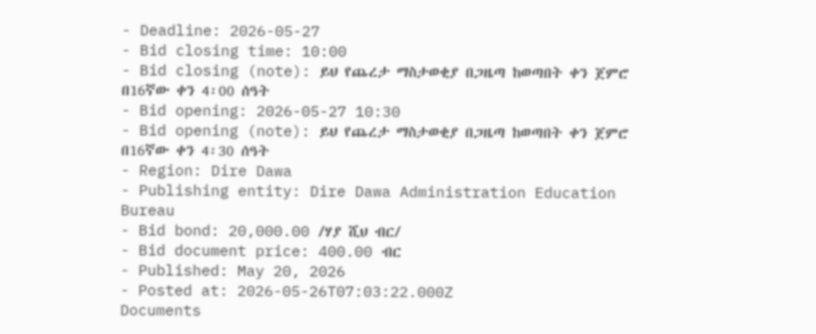- Deadline: 2026-05-27
- Bid closing time: 10:00
- Bid closing (note): ይህ የጨረታ ማስታወቂያ በጋዜጣ ከወጣበት ቀን ጀምሮ በ16ኛው ቀን 4፡00 ሰዓት
- Bid opening: 2026-05-27 10:30
- Bid opening (note): ይህ የጨረታ ማስታወቂያ በጋዜጣ ከወጣበት ቀን ጀምሮ በ16ኛው ቀን 4፡30 ሰዓት
- Region: Dire Dawa
- Publishing entity: Dire Dawa Administration Education Bureau
- Bid bond: 20,000.00 /ሃያ ሺህ ብር/
- Bid document price: 400.00 ብር
- Published: May 20, 2026
- Posted at: 2026-05-26T07:03:22.000Z
Documents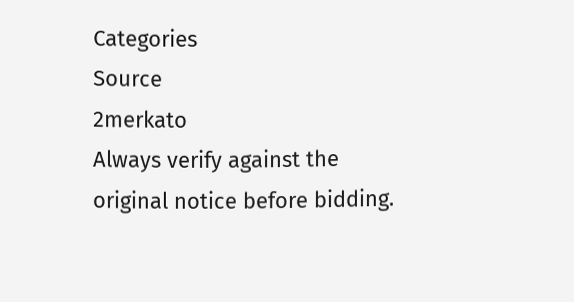Categories
Source
2merkato
Always verify against the original notice before bidding.